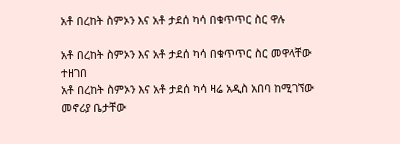አቶ በረከት ስምኦን እና አቶ ታደሰ ካሳ በቁጥጥር ስር ዋሉ

አቶ በረከት ስምኦን እና አቶ ታደሰ ካሳ በቁጥጥር ስር መዋላቸው ተዘገበ
አቶ በረከት ስምኦን እና አቶ ታደሰ ካሳ ዛሬ አዲስ አበባ ከሚገኘው መኖሪያ ቤታቸው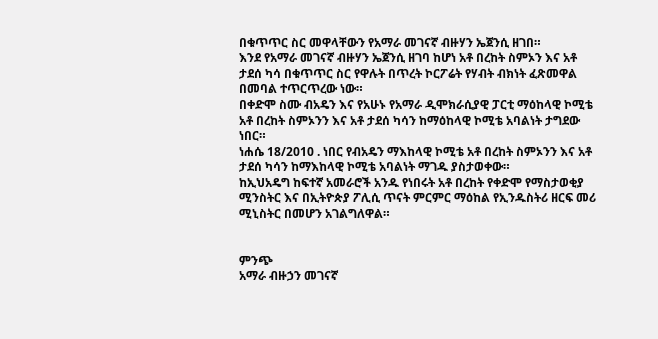በቁጥጥር ስር መዋላቸውን የአማራ መገናኛ ብዙሃን ኤጀንሲ ዘገበ።
እንደ የአማራ መገናኛ ብዙሃን ኤጀንሲ ዘገባ ከሆነ አቶ በረከት ስምኦን እና አቶ ታደሰ ካሳ በቁጥጥር ስር የዋሉት በጥረት ኮርፖሬት የሃብት ብክነት ፈጽመዋል በመባል ተጥርጥረው ነው።
በቀድሞ ስሙ ብአዴን እና የአሁኑ የአማራ ዲሞክራሲያዊ ፓርቲ ማዕከላዊ ኮሚቴ አቶ በረከት ስምኦንን እና አቶ ታደሰ ካሳን ከማዕከላዊ ኮሚቴ አባልነት ታግደው ነበር።
ነሐሴ 18/2010 . ነበር የብአዴን ማእከላዊ ኮሚቴ አቶ በረከት ስምኦንን እና አቶ ታደሰ ካሳን ከማእከላዊ ኮሚቴ አባልነት ማገዱ ያስታወቀው።
ከኢህአዴግ ከፍተኛ አመራሮች አንዱ የነበሩት አቶ በረከት የቀድሞ የማስታወቂያ ሚንስትር እና በኢትዮጵያ ፖሊሲ ጥናት ምርምር ማዕከል የኢንዱስትሪ ዘርፍ መሪ ሚኒስትር በመሆን አገልግለዋል።


ምንጭ
አማራ ብዙኃን መገናኛ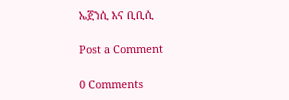ኤጀንሲ እና ቢቢሲ

Post a Comment

0 Comments